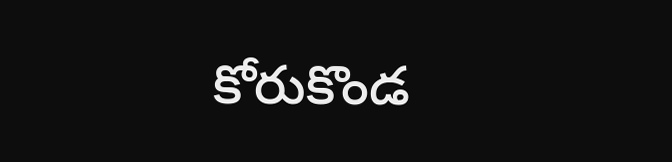కోరుకొండ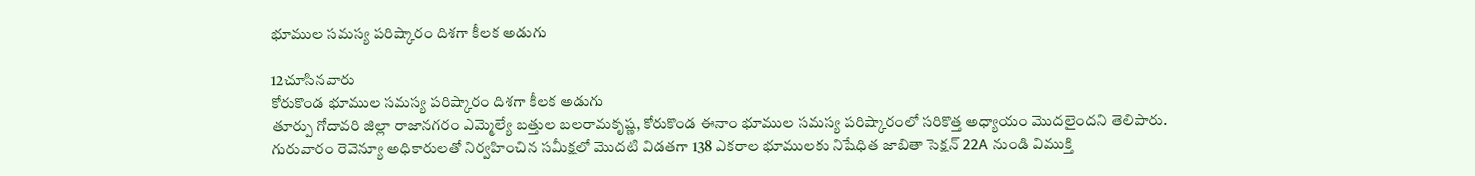భూముల సమస్య పరిష్కారం దిశగా కీలక అడుగు

12చూసినవారు
కోరుకొండ భూముల సమస్య పరిష్కారం దిశగా కీలక అడుగు
తూర్పు గోదావరి జిల్లా రాజానగరం ఎమ్మెల్యే బత్తుల బలరామకృష్ణ, కోరుకొండ ఈనాం భూముల సమస్య పరిష్కారంలో సరికొత్త అధ్యాయం మొదలైందని తెలిపారు. గురువారం రెవెన్యూ అధికారులతో నిర్వహించిన సమీక్షలో మొదటి విడతగా 138 ఎకరాల భూములకు నిషేధిత జాబితా సెక్షన్ 22A నుండి విముక్తి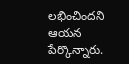లభించిందని ఆయన పేర్కొన్నారు.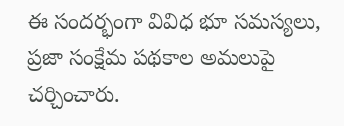ఈ సందర్భంగా వివిధ భూ సమస్యలు, ప్రజా సంక్షేమ పథకాల అమలుపై చర్చించారు.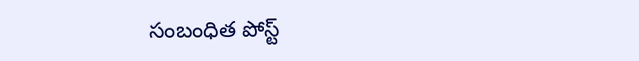సంబంధిత పోస్ట్